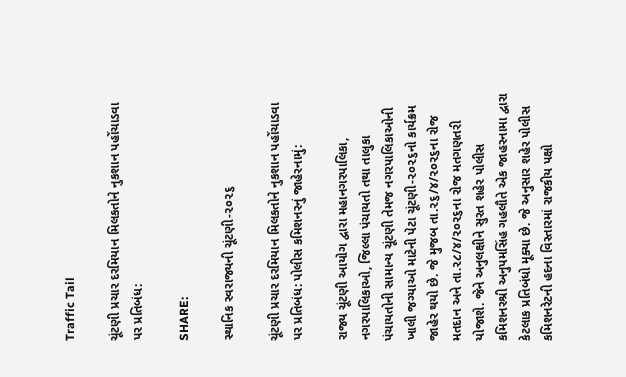Traffic Tail

ચૂંટણી પ્રચાર દરમિયાન મિલકતોને નુકશાન પહોંચાડવા પર પ્રતિબંધ:

SHARE:

સ્થાનિક સ્વરાજ્યની ચૂંટણી-૨૦૨૬

ચૂંટણી પ્રચાર દરમિયાન મિલકતોને નુકશાન પહોંચાડવા પર પ્રતિબંધ: પોલીસ કમિશનરનું જાહેરનામું:

રાજ્ય ચૂંટણી આયોગ દ્વારા મહાનગરપાલિકા, નગરપાલિકાઓ, જિલ્લા પંચાયતો તથા તાલુકા પંચાયતોની સામાન્ય ચૂંટણી તેમજ નગરપાલિકાઓની ખાલી જગ્યાઓ માટેની પેટા ચૂંટણી-૨૦૨૬નો કાર્યક્રમ જાહેર થયો છે. જે મુજબ તા.૨૬/૪/૨૦૨૬ના રોજ મતદાન અને તા.૨૮/૪/૨૦૨૬ના રોજ મતગણતરી યોજાશે. જેને અનુલક્ષીને સુરત શહેર પોલીસ કમિશનરશ્રી અનુપમસિંહ ગહલૌતે એક જાહરનામા દ્વારા કેટલાક પ્રતિબંધો મૂક્યા છે. જે અનુસાર શહેર પોલીસ કમિશનરેટની હદના વિસ્તારમાં રાજકીય પક્ષો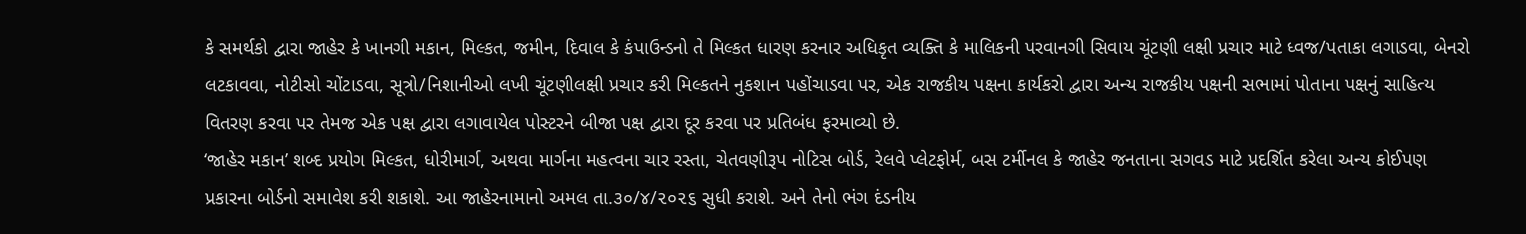કે સમર્થકો દ્વારા જાહેર કે ખાનગી મકાન, મિલ્કત, જમીન, દિવાલ કે કંપાઉન્ડનો તે મિલ્કત ધારણ કરનાર અધિકૃત વ્યક્તિ કે માલિકની પરવાનગી સિવાય ચૂંટણી લક્ષી પ્રચાર માટે ધ્વજ/પતાકા લગાડવા, બેનરો લટકાવવા, નોટીસો ચોંટાડવા, સૂત્રો/નિશાનીઓ લખી ચૂંટણીલક્ષી પ્રચાર કરી મિલ્કતને નુકશાન પહોંચાડવા પર, એક રાજકીય પક્ષના કાર્યકરો દ્વારા અન્ય રાજકીય પક્ષની સભામાં પોતાના પક્ષનું સાહિત્ય વિતરણ કરવા પર તેમજ એક પક્ષ દ્વારા લગાવાયેલ પોસ્ટરને બીજા પક્ષ દ્વારા દૂર કરવા પર પ્રતિબંધ ફરમાવ્યો છે.
‘જાહેર મકાન’ શબ્દ પ્રયોગ મિલ્કત, ધોરીમાર્ગ, અથવા માર્ગના મહત્વના ચાર રસ્તા, ચેતવણીરૂપ નોટિસ બોર્ડ, રેલવે પ્લેટફોર્મ, બસ ટર્મીનલ કે જાહેર જનતાના સગવડ માટે પ્રદર્શિત કરેલા અન્ય કોઈપણ પ્રકારના બોર્ડનો સમાવેશ કરી શકાશે. આ જાહેરનામાનો અમલ તા.૩૦/૪/૨૦૨૬ સુધી કરાશે. અને તેનો ભંગ દંડનીય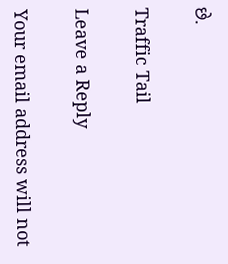છે.

Traffic Tail

Leave a Reply

Your email address will not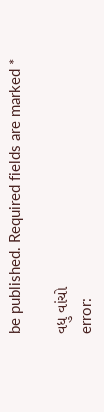be published. Required fields are marked *

વધુ વાંચો
error: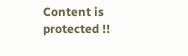Content is protected !!